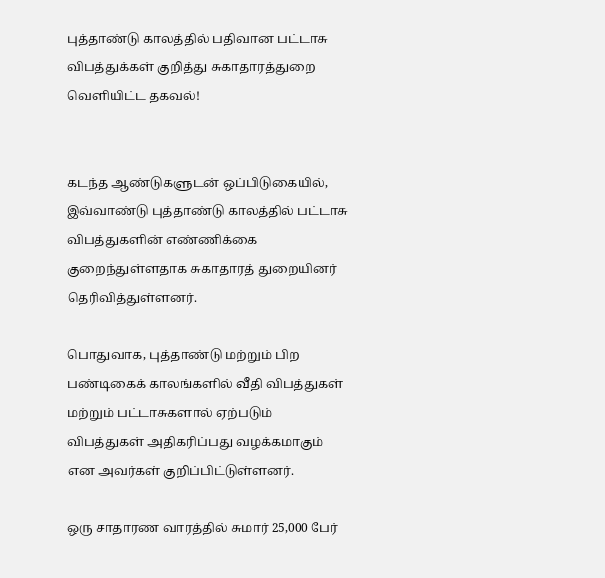புத்தாண்டு காலத்தில் பதிவான பட்டாசு விபத்துக்கள் குறித்து சுகாதாரத்துறை வெளியிட்ட தகவல்!


கடந்த ஆண்டுகளுடன் ஒப்பிடுகையில், இவ்வாண்டு புத்தாண்டு காலத்தில் பட்டாசு விபத்துகளின் எண்ணிக்கை குறைந்துள்ளதாக சுகாதாரத் துறையினர் தெரிவித்துள்ளனர்.

பொதுவாக, புத்தாண்டு மற்றும் பிற பண்டிகைக் காலங்களில் வீதி விபத்துகள் மற்றும் பட்டாசுகளால் ஏற்படும் விபத்துகள் அதிகரிப்பது வழக்கமாகும் என அவர்கள் குறிப்பிட்டுள்ளனர்.

ஒரு சாதாரண வாரத்தில் சுமார் 25,000 பேர்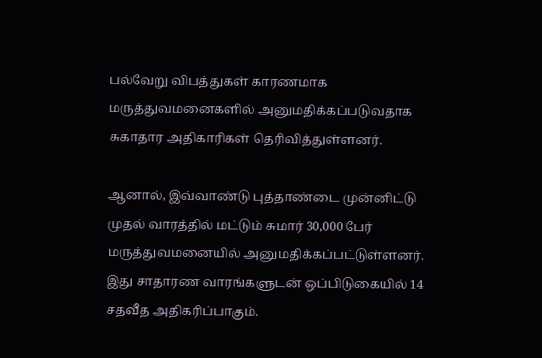பல்வேறு விபத்துகள் காரணமாக மருத்துவமனைகளில் அனுமதிக்கப்படுவதாக சுகாதார அதிகாரிகள் தெரிவித்துள்ளனர்.

ஆனால், இவ்வாண்டு புத்தாண்டை முன்னிட்டு முதல் வாரத்தில் மட்டும் சுமார் 30,000 பேர் மருத்துவமனையில் அனுமதிக்கப்பட்டுள்ளனர். இது சாதாரண வாரங்களுடன் ஒப்பிடுகையில் 14 சதவீத அதிகரிப்பாகும்.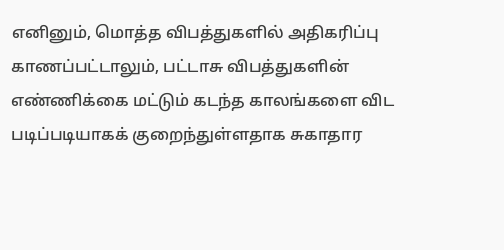எனினும், மொத்த விபத்துகளில் அதிகரிப்பு காணப்பட்டாலும், பட்டாசு விபத்துகளின் எண்ணிக்கை மட்டும் கடந்த காலங்களை விட படிப்படியாகக் குறைந்துள்ளதாக சுகாதார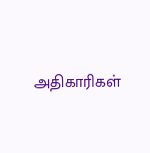அதிகாரிகள்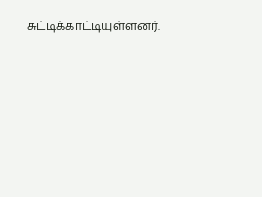சுட்டிக்காட்டியுள்ளனர்.